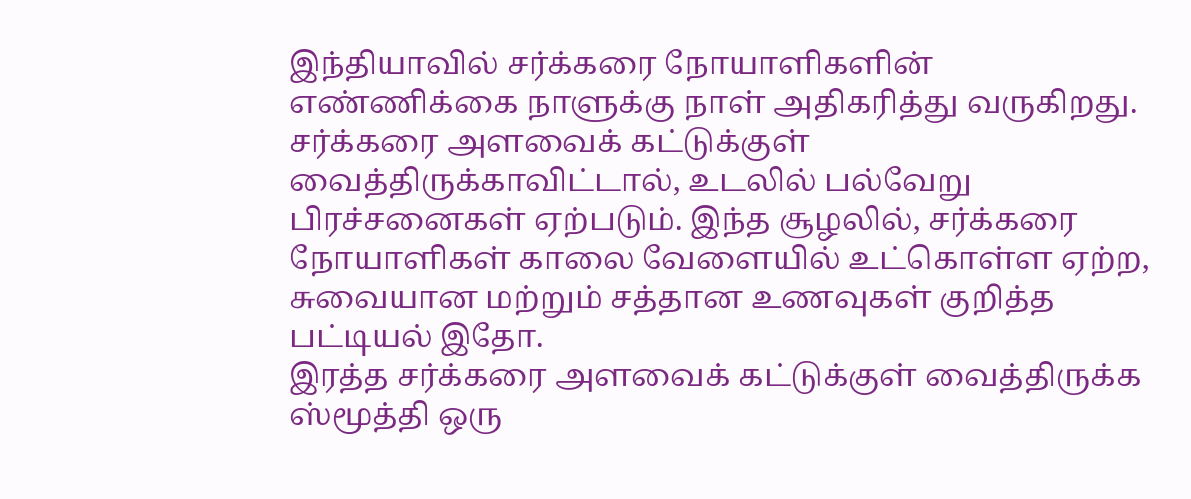இந்தியாவில் சர்க்கரை நோயாளிகளின் எண்ணிக்கை நாளுக்கு நாள் அதிகரித்து வருகிறது. சர்க்கரை அளவைக் கட்டுக்குள் வைத்திருக்காவிட்டால், உடலில் பல்வேறு பிரச்சனைகள் ஏற்படும். இந்த சூழலில், சர்க்கரை நோயாளிகள் காலை வேளையில் உட்கொள்ள ஏற்ற, சுவையான மற்றும் சத்தான உணவுகள் குறித்த பட்டியல் இதோ.
இரத்த சர்க்கரை அளவைக் கட்டுக்குள் வைத்திருக்க ஸ்மூத்தி ஒரு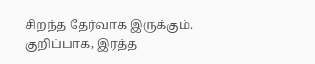சிறந்த தேர்வாக இருக்கும். குறிப்பாக, இரத்த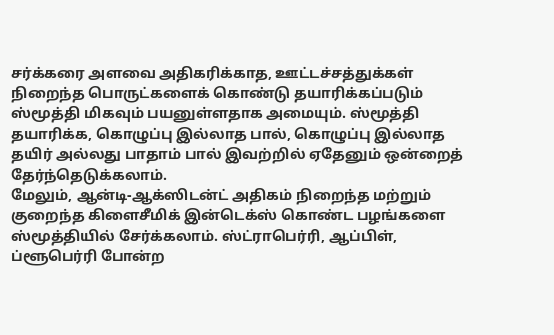சர்க்கரை அளவை அதிகரிக்காத, ஊட்டச்சத்துக்கள் நிறைந்த பொருட்களைக் கொண்டு தயாரிக்கப்படும் ஸ்மூத்தி மிகவும் பயனுள்ளதாக அமையும். ஸ்மூத்தி தயாரிக்க, கொழுப்பு இல்லாத பால், கொழுப்பு இல்லாத தயிர் அல்லது பாதாம் பால் இவற்றில் ஏதேனும் ஒன்றைத் தேர்ந்தெடுக்கலாம்.
மேலும், ஆன்டி-ஆக்ஸிடன்ட் அதிகம் நிறைந்த மற்றும் குறைந்த கிளைசீமிக் இன்டெக்ஸ் கொண்ட பழங்களை ஸ்மூத்தியில் சேர்க்கலாம். ஸ்ட்ராபெர்ரி, ஆப்பிள், ப்ளூபெர்ரி போன்ற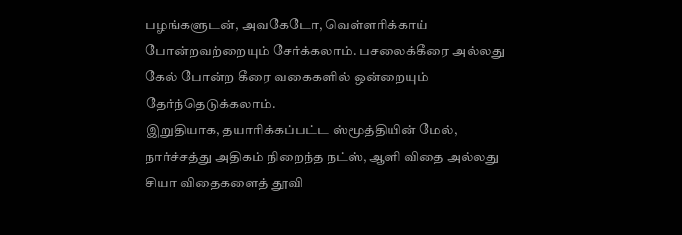பழங்களுடன், அவகேடோ, வெள்ளரிக்காய் போன்றவற்றையும் சேர்க்கலாம். பசலைக்கீரை அல்லது கேல் போன்ற கீரை வகைகளில் ஒன்றையும் தேர்ந்தெடுக்கலாம்.
இறுதியாக, தயாரிக்கப்பட்ட ஸ்மூத்தியின் மேல், நார்ச்சத்து அதிகம் நிறைந்த நட்ஸ், ஆளி விதை அல்லது சியா விதைகளைத் தூவி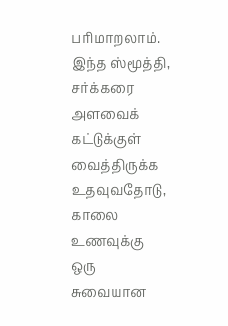பரிமாறலாம். இந்த ஸ்மூத்தி, சர்க்கரை அளவைக் கட்டுக்குள் வைத்திருக்க உதவுவதோடு, காலை உணவுக்கு ஒரு சுவையான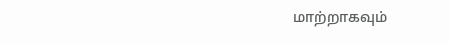மாற்றாகவும்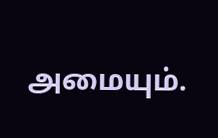அமையும்.